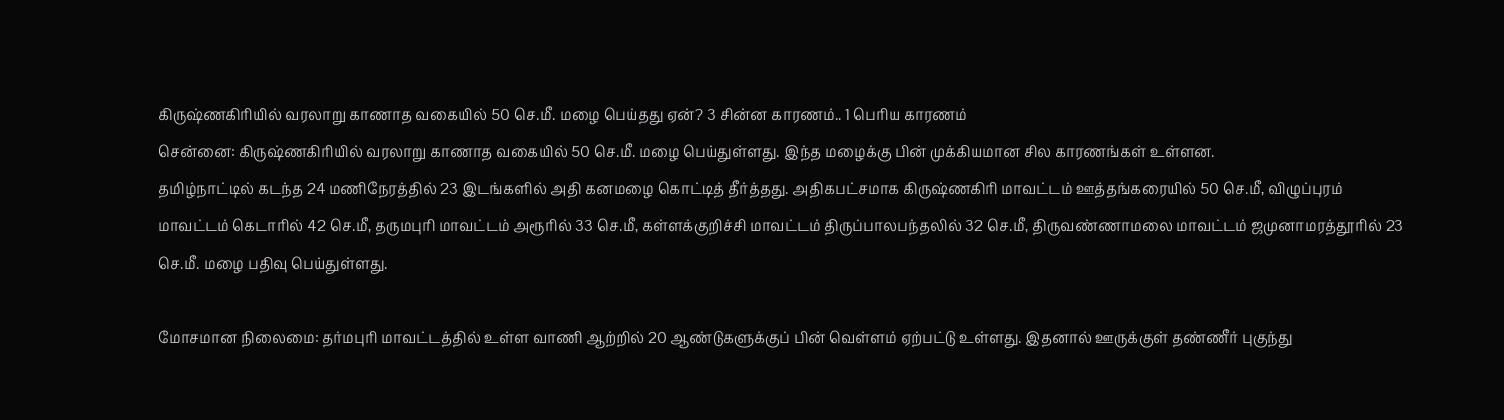கிருஷ்ணகிரியில் வரலாறு காணாத வகையில் 50 செ.மீ. மழை பெய்தது ஏன்? 3 சின்ன காரணம்.. 1 பெரிய காரணம்
சென்னை: கிருஷ்ணகிரியில் வரலாறு காணாத வகையில் 50 செ.மீ. மழை பெய்துள்ளது. இந்த மழைக்கு பின் முக்கியமான சில காரணங்கள் உள்ளன.
தமிழ்நாட்டில் கடந்த 24 மணிநேரத்தில் 23 இடங்களில் அதி கனமழை கொட்டித் தீர்த்தது. அதிகபட்சமாக கிருஷ்ணகிரி மாவட்டம் ஊத்தங்கரையில் 50 செ.மீ, விழுப்புரம் மாவட்டம் கெடாரில் 42 செ.மீ, தருமபுரி மாவட்டம் அரூரில் 33 செ.மீ, கள்ளக்குறிச்சி மாவட்டம் திருப்பாலபந்தலில் 32 செ.மீ, திருவண்ணாமலை மாவட்டம் ஜமுனாமரத்தூரில் 23 செ.மீ. மழை பதிவு பெய்துள்ளது.

மோசமான நிலைமை: தர்மபுரி மாவட்டத்தில் உள்ள வாணி ஆற்றில் 20 ஆண்டுகளுக்குப் பின் வெள்ளம் ஏற்பட்டு உள்ளது. இதனால் ஊருக்குள் தண்ணீர் புகுந்து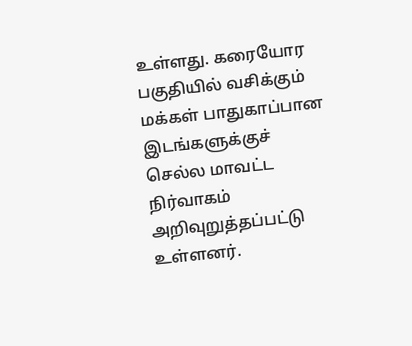உள்ளது. கரையோர பகுதியில் வசிக்கும் மக்கள் பாதுகாப்பான இடங்களுக்குச் செல்ல மாவட்ட நிர்வாகம் அறிவுறுத்தப்பட்டு உள்ளனர்.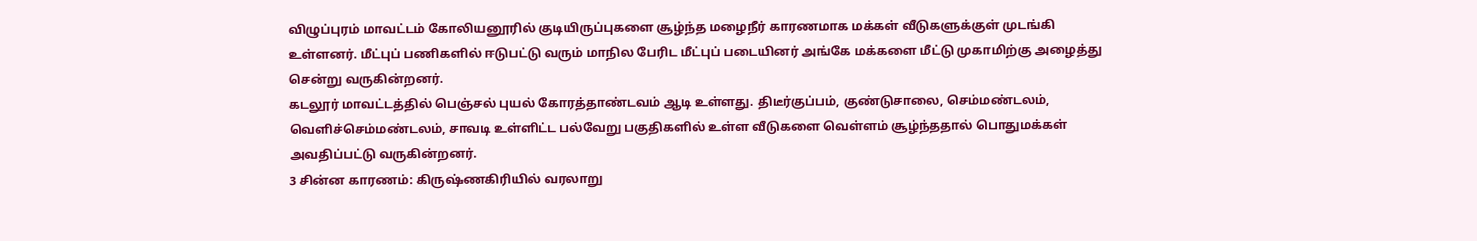விழுப்புரம் மாவட்டம் கோலியனூரில் குடியிருப்புகளை சூழ்ந்த மழைநீர் காரணமாக மக்கள் வீடுகளுக்குள் முடங்கி உள்ளனர். மீட்புப் பணிகளில் ஈடுபட்டு வரும் மாநில பேரிட மீட்புப் படையினர் அங்கே மக்களை மீட்டு முகாமிற்கு அழைத்து சென்று வருகின்றனர்.
கடலூர் மாவட்டத்தில் பெஞ்சல் புயல் கோரத்தாண்டவம் ஆடி உள்ளது. திடீர்குப்பம், குண்டுசாலை, செம்மண்டலம், வெளிச்செம்மண்டலம், சாவடி உள்ளிட்ட பல்வேறு பகுதிகளில் உள்ள வீடுகளை வெள்ளம் சூழ்ந்ததால் பொதுமக்கள் அவதிப்பட்டு வருகின்றனர்.
3 சின்ன காரணம்: கிருஷ்ணகிரியில் வரலாறு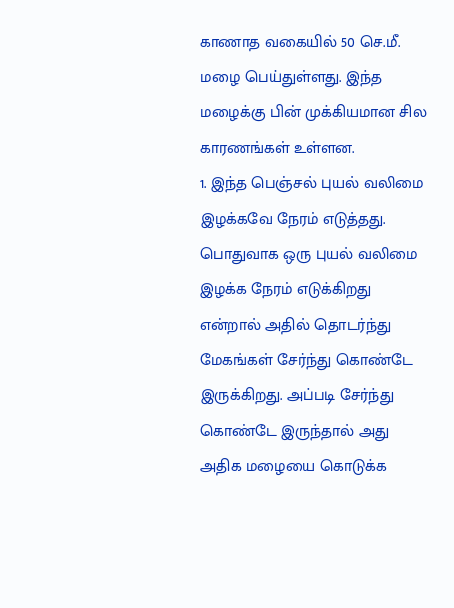காணாத வகையில் 50 செ.மீ. மழை பெய்துள்ளது. இந்த மழைக்கு பின் முக்கியமான சில காரணங்கள் உள்ளன.
1. இந்த பெஞ்சல் புயல் வலிமை இழக்கவே நேரம் எடுத்தது. பொதுவாக ஒரு புயல் வலிமை இழக்க நேரம் எடுக்கிறது என்றால் அதில் தொடர்ந்து மேகங்கள் சேர்ந்து கொண்டே இருக்கிறது. அப்படி சேர்ந்து கொண்டே இருந்தால் அது அதிக மழையை கொடுக்க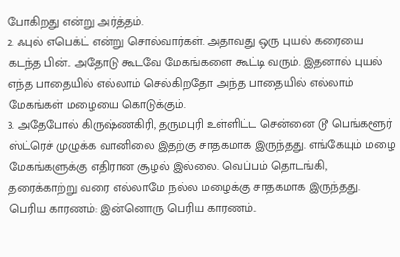போகிறது என்று அர்த்தம்.
2. ஃபுல் எபெக்ட் என்று சொல்வார்கள். அதாவது ஒரு புயல் கரையை கடந்த பின்.. அதோடு கூடவே மேகங்களை கூட்டி வரும். இதனால் புயல் எந்த பாதையில் எல்லாம் செல்கிறதோ அந்த பாதையில் எல்லாம் மேகங்கள் மழையை கொடுக்கும்.
3. அதேபோல் கிருஷ்ணகிரி, தருமபுரி உள்ளிட்ட சென்னை டூ பெங்களூர் ஸ்ட்ரெச் முழுக்க வானிலை இதற்கு சாதகமாக இருந்தது. எங்கேயும் மழை மேகங்களுக்கு எதிரான சூழல் இல்லை. வெப்பம் தொடங்கி, தரைக்காற்று வரை எல்லாமே நல்ல மழைக்கு சாதகமாக இருந்தது.
பெரிய காரணம்: இன்னொரு பெரிய காரணம்..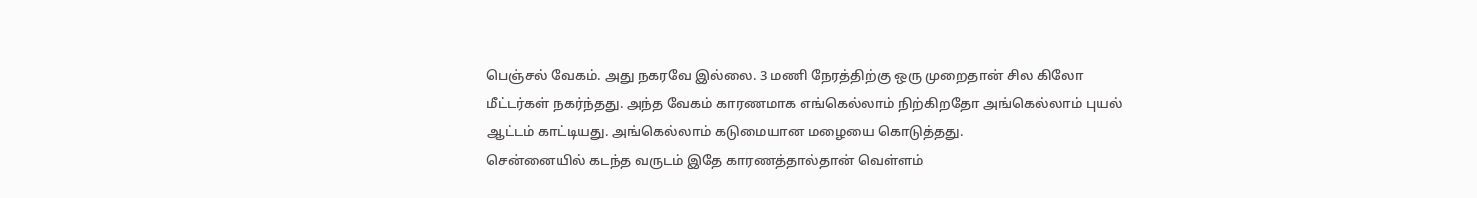பெஞ்சல் வேகம். அது நகரவே இல்லை. 3 மணி நேரத்திற்கு ஒரு முறைதான் சில கிலோ மீட்டர்கள் நகர்ந்தது. அந்த வேகம் காரணமாக எங்கெல்லாம் நிற்கிறதோ அங்கெல்லாம் புயல் ஆட்டம் காட்டியது. அங்கெல்லாம் கடுமையான மழையை கொடுத்தது.
சென்னையில் கடந்த வருடம் இதே காரணத்தால்தான் வெள்ளம்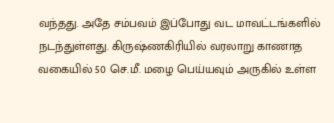வந்தது. அதே சம்பவம் இப்போது வட மாவட்டங்களில் நடந்துள்ளது. கிருஷ்ணகிரியில் வரலாறு காணாத வகையில் 50 செ.மீ. மழை பெய்யவும் அருகில் உள்ள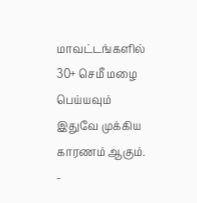மாவட்டங்களில் 30+ செமீ மழை பெய்யவும் இதுவே முக்கிய காரணம் ஆகும்.
-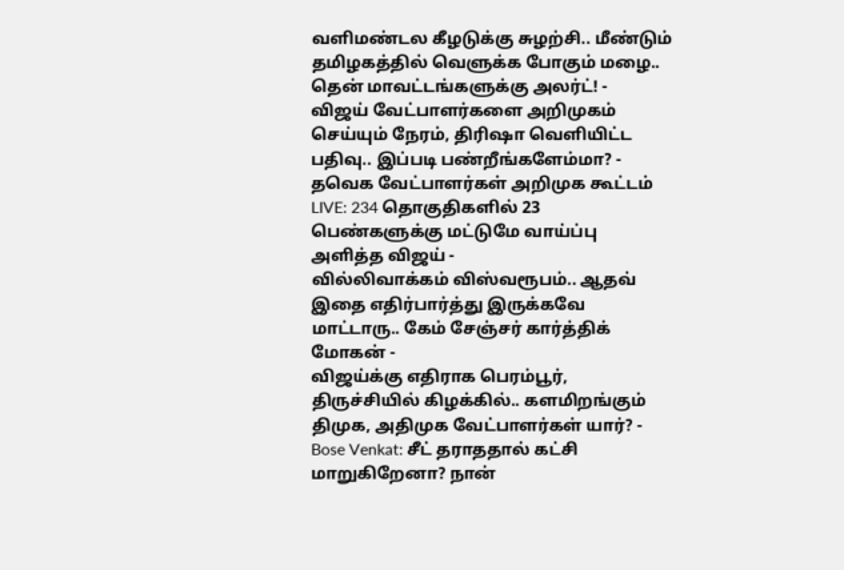வளிமண்டல கீழடுக்கு சுழற்சி.. மீண்டும் தமிழகத்தில் வெளுக்க போகும் மழை.. தென் மாவட்டங்களுக்கு அலர்ட்! -
விஜய் வேட்பாளர்களை அறிமுகம் செய்யும் நேரம், திரிஷா வெளியிட்ட பதிவு.. இப்படி பண்றீங்களேம்மா? -
தவெக வேட்பாளர்கள் அறிமுக கூட்டம் LIVE: 234 தொகுதிகளில் 23 பெண்களுக்கு மட்டுமே வாய்ப்பு அளித்த விஜய் -
வில்லிவாக்கம் விஸ்வரூபம்.. ஆதவ் இதை எதிர்பார்த்து இருக்கவே மாட்டாரு.. கேம் சேஞ்சர் கார்த்திக் மோகன் -
விஜய்க்கு எதிராக பெரம்பூர், திருச்சியில் கிழக்கில்.. களமிறங்கும் திமுக, அதிமுக வேட்பாளர்கள் யார்? -
Bose Venkat: சீட் தராததால் கட்சி மாறுகிறேனா? நான்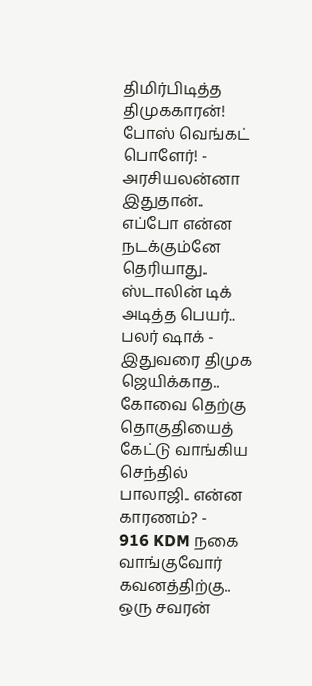திமிர்பிடித்த திமுககாரன்! போஸ் வெங்கட் பொளேர்! -
அரசியலன்னா இதுதான்.. எப்போ என்ன நடக்கும்னே தெரியாது.. ஸ்டாலின் டிக் அடித்த பெயர்.. பலர் ஷாக் -
இதுவரை திமுக ஜெயிக்காத.. கோவை தெற்கு தொகுதியைத் கேட்டு வாங்கிய செந்தில் பாலாஜி.. என்ன காரணம்? -
916 KDM நகை வாங்குவோர் கவனத்திற்கு.. ஒரு சவரன்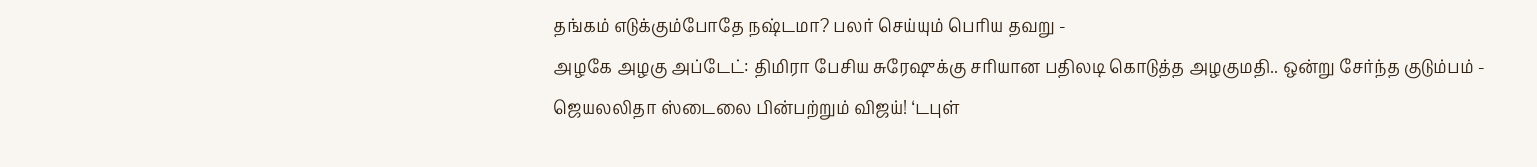தங்கம் எடுக்கும்போதே நஷ்டமா? பலர் செய்யும் பெரிய தவறு -
அழகே அழகு அப்டேட்: திமிரா பேசிய சுரேஷுக்கு சரியான பதிலடி கொடுத்த அழகுமதி.. ஒன்று சேர்ந்த குடும்பம் -
ஜெயலலிதா ஸ்டைலை பின்பற்றும் விஜய்! ‘டபுள்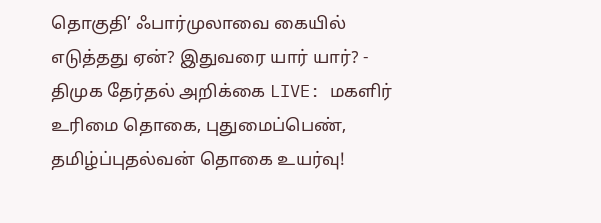தொகுதி’ ஃபார்முலாவை கையில் எடுத்தது ஏன்? இதுவரை யார் யார்? -
திமுக தேர்தல் அறிக்கை LIVE: மகளிர் உரிமை தொகை, புதுமைப்பெண், தமிழ்ப்புதல்வன் தொகை உயர்வு!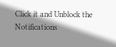Click it and Unblock the Notifications